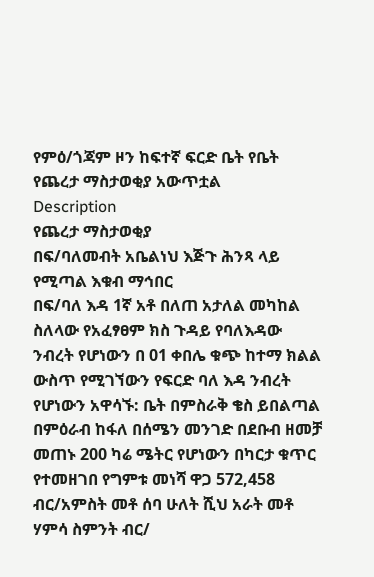የምዕ/ጎጃም ዞን ከፍተኛ ፍርድ ቤት የቤት የጨረታ ማስታወቂያ አውጥቷል
Description
የጨረታ ማስታወቂያ
በፍ/ባለመብት አቤልነህ እጅጉ ሕንጻ ላይ የሚጣል እቁብ ማኅበር
በፍ/ባለ እዳ 1ኛ አቶ በለጠ አታለል መካከል ስለላው የአፈፃፀም ክስ ጉዳይ የባለእዳው ንብረት የሆነውን በ 01 ቀበሌ ቁጭ ከተማ ክልል ውስጥ የሚገኘውን የፍርድ ባለ እዳ ንብረት የሆነውን አዋሳኙ: ቤት በምስራቅ ቄስ ይበልጣል በምዕራብ ከፋለ በሰሜን መንገድ በደቡብ ዘመቻ መጠኑ 200 ካሬ ሜትር የሆነውን በካርታ ቁጥር የተመዘገበ የግምቱ መነሻ ዋጋ 572,458 ብር/አምስት መቶ ሰባ ሁለት ሺህ አራት መቶ ሃምሳ ስምንት ብር/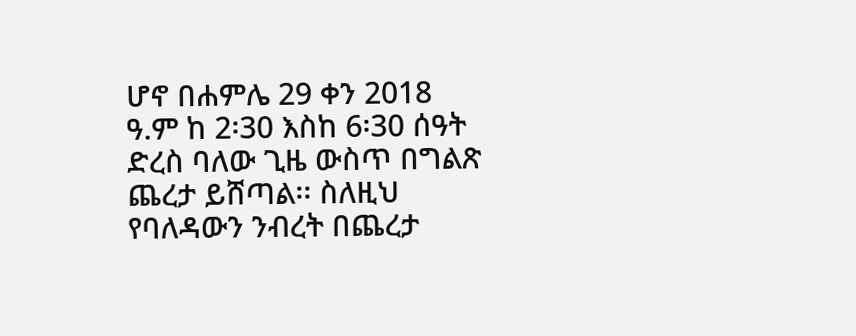ሆኖ በሐምሌ 29 ቀን 2018 ዓ.ም ከ 2፡30 እስከ 6፡30 ሰዓት ድረስ ባለው ጊዜ ውስጥ በግልጽ ጨረታ ይሸጣል፡፡ ስለዚህ የባለዳውን ንብረት በጨረታ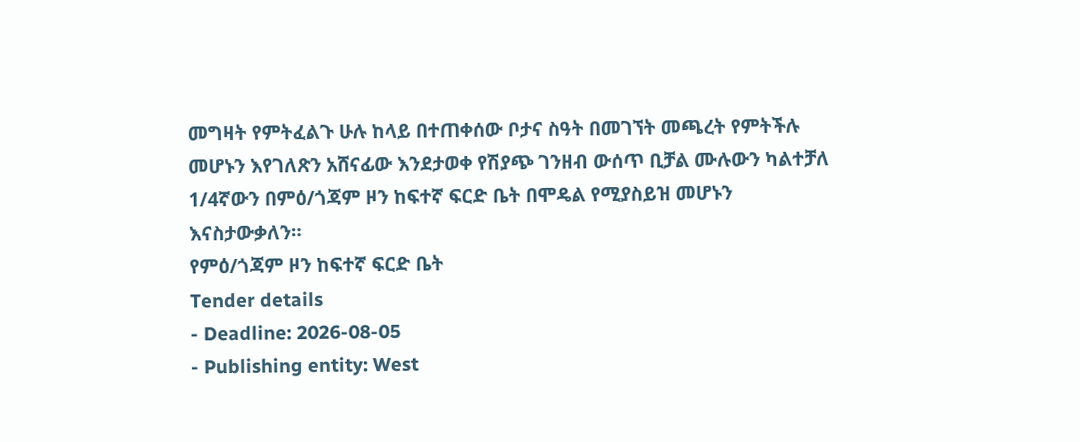መግዛት የምትፈልጉ ሁሉ ከላይ በተጠቀሰው ቦታና ስዓት በመገኘት መጫረት የምትችሉ መሆኑን እየገለጽን አሸናፊው እንደታወቀ የሽያጭ ገንዘብ ውሰጥ ቢቻል ሙሉውን ካልተቻለ 1/4ኛውን በምዕ/ጎጃም ዞን ከፍተኛ ፍርድ ቤት በሞዴል የሚያስይዝ መሆኑን እናስታውቃለን።
የምዕ/ጎጃም ዞን ከፍተኛ ፍርድ ቤት
Tender details
- Deadline: 2026-08-05
- Publishing entity: West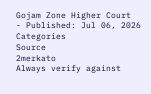Gojam Zone Higher Court
- Published: Jul 06, 2026
Categories
Source
2merkato
Always verify against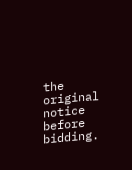the original notice before bidding.